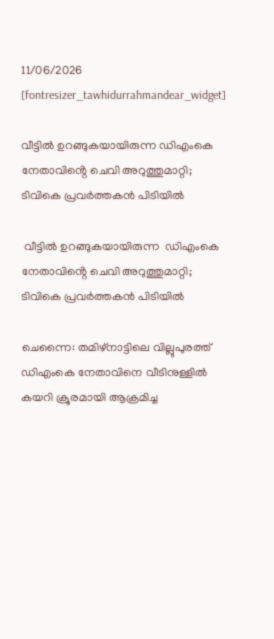11/06/2026
[fontresizer_tawhidurrahmandear_widget]

വീട്ടിൽ ഉറങ്ങുകയായിരുന്ന ഡിഎംകെ നേതാവിൻ്റെ ചെവി അറുത്തുമാറ്റി; ടിവികെ പ്രവർത്തകൻ പിടിയിൽ

 വീട്ടിൽ ഉറങ്ങുകയായിരുന്ന  ഡിഎംകെ നേതാവിൻ്റെ ചെവി അറുത്തുമാറ്റി; ടിവികെ പ്രവർത്തകൻ പിടിയിൽ

ചെന്നൈ: തമിഴ്‌നാട്ടിലെ വില്ലുപുരത്ത് ഡിഎംകെ നേതാവിനെ വീടിനുള്ളിൽ കയറി ക്രൂരമായി ആക്രമിച്ച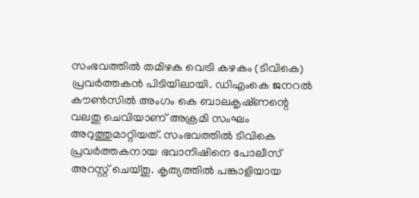സംഭവത്തിൽ തമിഴക വെട്രി കഴകം (ടിവികെ) പ്രവർത്തകൻ പിടിയിലായി. ഡിഎംകെ ജനറൽ കൗൺസിൽ അംഗം കെ ബാലകൃഷ്‌ണന്റെ വലതു ചെവിയാണ് അക്രമി സംഘം അറുത്തുമാറ്റിയത്. സംഭവത്തിൽ ടിവികെ പ്രവർത്തകനായ ഭവാനിഷിനെ പോലീസ് അറസ്റ്റ് ചെയ്തു. കൃത്യത്തിൽ പങ്കാളിയായ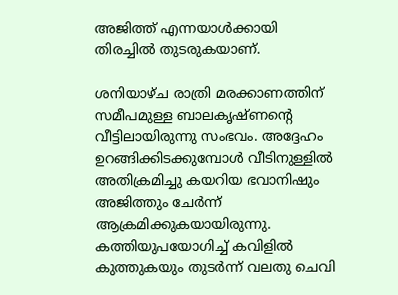അജിത്ത് എന്നയാൾക്കായി തിരച്ചിൽ തുടരുകയാണ്.

ശനിയാഴ്ച രാത്രി മരക്കാണത്തിന് സമീപമുള്ള ബാലകൃഷ്ണന്റെ വീട്ടിലായിരുന്നു സംഭവം. അദ്ദേഹം ഉറങ്ങിക്കിടക്കുമ്പോൾ വീടിനുള്ളിൽ അതിക്രമിച്ചു കയറിയ ഭവാനിഷും അജിത്തും ചേർന്ന് ആക്രമിക്കുകയായിരുന്നു. കത്തിയുപയോഗിച്ച് കവിളിൽ കുത്തുകയും തുടർന്ന് വലതു ചെവി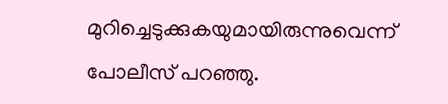മുറിച്ചെടുക്കുകയുമായിരുന്നുവെന്ന് പോലീസ് പറഞ്ഞു.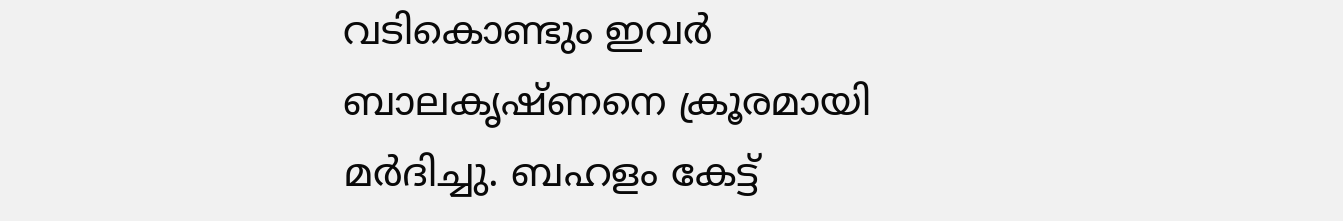വടികൊണ്ടും ഇവർ ബാലകൃഷ്ണനെ ക്രൂരമായി മർദിച്ചു. ബഹളം കേട്ട്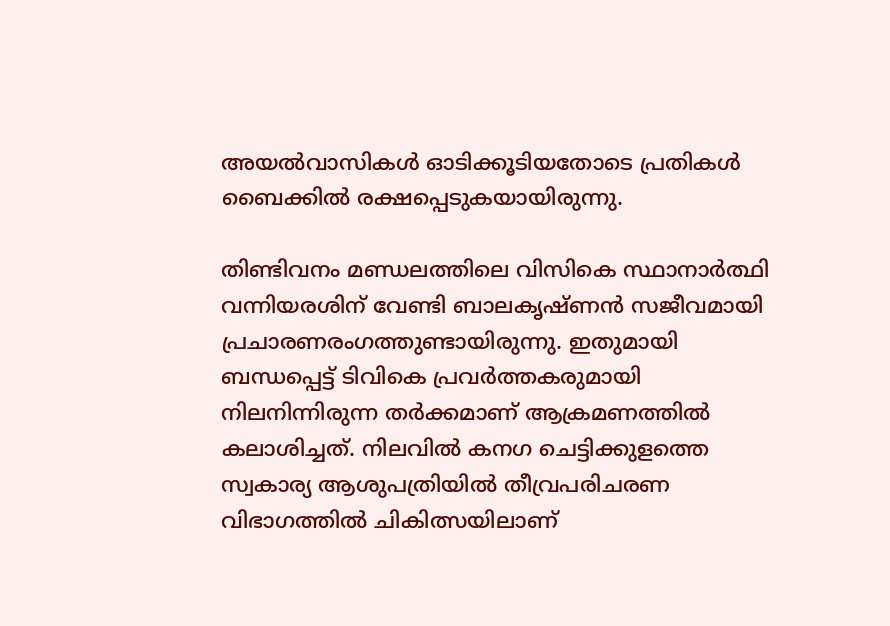അയൽവാസികൾ ഓടിക്കൂടിയതോടെ പ്രതികൾ ബൈക്കിൽ രക്ഷപ്പെടുകയായിരുന്നു.

തിണ്ടിവനം മണ്ഡലത്തിലെ വിസികെ സ്ഥാനാർത്ഥി വന്നിയരശിന് വേണ്ടി ബാലകൃഷ്ണൻ സജീവമായി പ്രചാരണരംഗത്തുണ്ടായിരുന്നു. ഇതുമായി ബന്ധപ്പെട്ട് ടിവികെ പ്രവർത്തകരുമായി നിലനിന്നിരുന്ന തർക്കമാണ് ആക്രമണത്തിൽ കലാശിച്ചത്. നിലവിൽ കനഗ ചെട്ടിക്കുളത്തെ സ്വകാര്യ ആശുപത്രിയിൽ തീവ്രപരിചരണ വിഭാഗത്തിൽ ചികിത്സയിലാണ്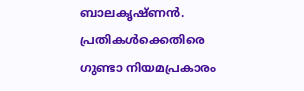ബാലകൃഷ്ണൻ. പ്രതികൾക്കെതിരെ ഗുണ്ടാ നിയമപ്രകാരം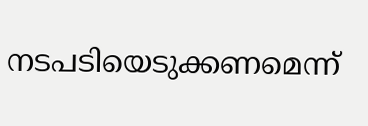നടപടിയെടുക്കണമെന്ന്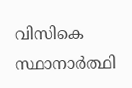വിസികെ സ്ഥാനാർത്ഥി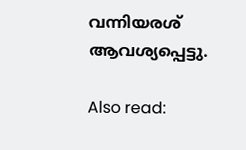വന്നിയരശ് ആവശ്യപ്പെട്ടു.

Also read: